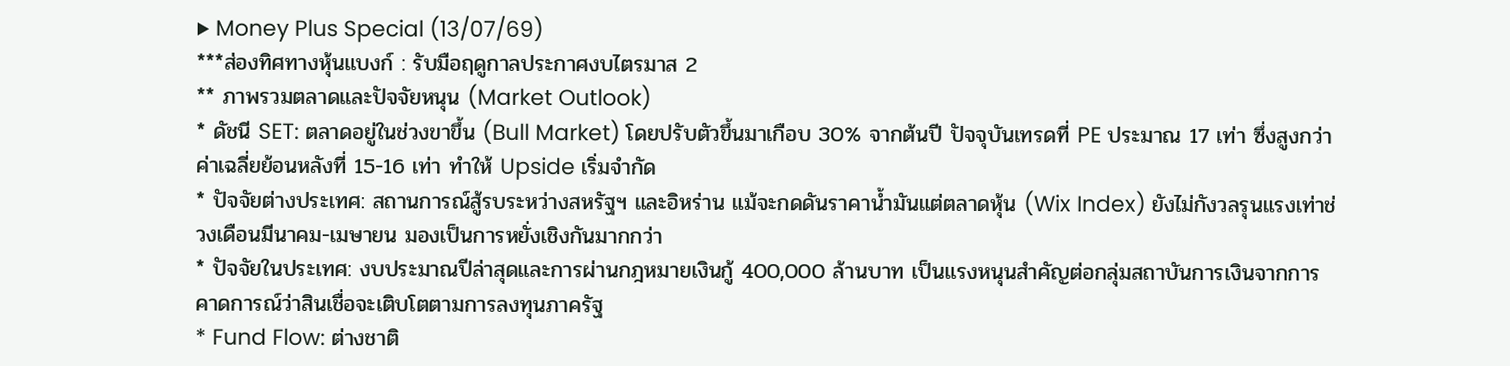▶ Money Plus Special (13/07/69)
***ส่องทิศทางหุ้นแบงก์ : รับมือฤดูกาลประกาศงบไตรมาส 2
** ภาพรวมตลาดและปัจจัยหนุน (Market Outlook)
* ดัชนี SET: ตลาดอยู่ในช่วงขาขึ้น (Bull Market) โดยปรับตัวขึ้นมาเกือบ 30% จากต้นปี ปัจจุบันเทรดที่ PE ประมาณ 17 เท่า ซึ่งสูงกว่าค่าเฉลี่ยย้อนหลังที่ 15-16 เท่า ทำให้ Upside เริ่มจำกัด
* ปัจจัยต่างประเทศ: สถานการณ์สู้รบระหว่างสหรัฐฯ และอิหร่าน แม้จะกดดันราคาน้ำมันแต่ตลาดหุ้น (Wix Index) ยังไม่กังวลรุนแรงเท่าช่วงเดือนมีนาคม-เมษายน มองเป็นการหยั่งเชิงกันมากกว่า
* ปัจจัยในประเทศ: งบประมาณปีล่าสุดและการผ่านกฎหมายเงินกู้ 400,000 ล้านบาท เป็นแรงหนุนสำคัญต่อกลุ่มสถาบันการเงินจากการคาดการณ์ว่าสินเชื่อจะเติบโตตามการลงทุนภาครัฐ
* Fund Flow: ต่างชาติ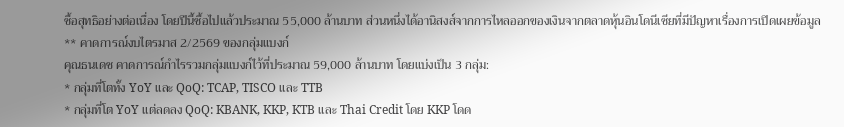ซื้อสุทธิอย่างต่อเนื่อง โดยปีนี้ซื้อไปแล้วประมาณ 55,000 ล้านบาท ส่วนหนึ่งได้อานิสงส์จากการไหลออกของเงินจากตลาดหุ้นอินโดนีเซียที่มีปัญหาเรื่องการเปิดเผยข้อมูล
** คาดการณ์งบไตรมาส 2/2569 ของกลุ่มแบงก์
คุณธนเดช คาดการณ์กำไรรวมกลุ่มแบงก์ไว้ที่ประมาณ 59,000 ล้านบาท โดยแบ่งเป็น 3 กลุ่ม:
* กลุ่มที่โตทั้ง YoY และ QoQ: TCAP, TISCO และ TTB
* กลุ่มที่โต YoY แต่ลดลง QoQ: KBANK, KKP, KTB และ Thai Credit โดย KKP โดด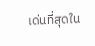เด่นที่สุดใน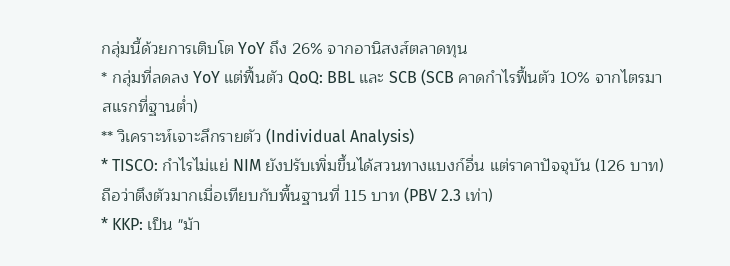กลุ่มนี้ด้วยการเติบโต YoY ถึง 26% จากอานิสงส์ตลาดทุน
* กลุ่มที่ลดลง YoY แต่ฟื้นตัว QoQ: BBL และ SCB (SCB คาดกำไรฟื้นตัว 10% จากไตรมาสแรกที่ฐานต่ำ)
** วิเคราะห์เจาะลึกรายตัว (Individual Analysis)
* TISCO: กำไรไม่แย่ NIM ยังปรับเพิ่มขึ้นได้สวนทางแบงก์อื่น แต่ราคาปัจจุบัน (126 บาท) ถือว่าตึงตัวมากเมื่อเทียบกับพื้นฐานที่ 115 บาท (PBV 2.3 เท่า)
* KKP: เป็น "ม้า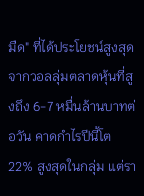มืด" ที่ได้ประโยชน์สูงสุดจากวอลลุ่มตลาดหุ้นที่สูงถึง 6-7 หมื่นล้านบาทต่อวัน คาดกำไรปีนี้โต 22% สูงสุดในกลุ่ม แต่รา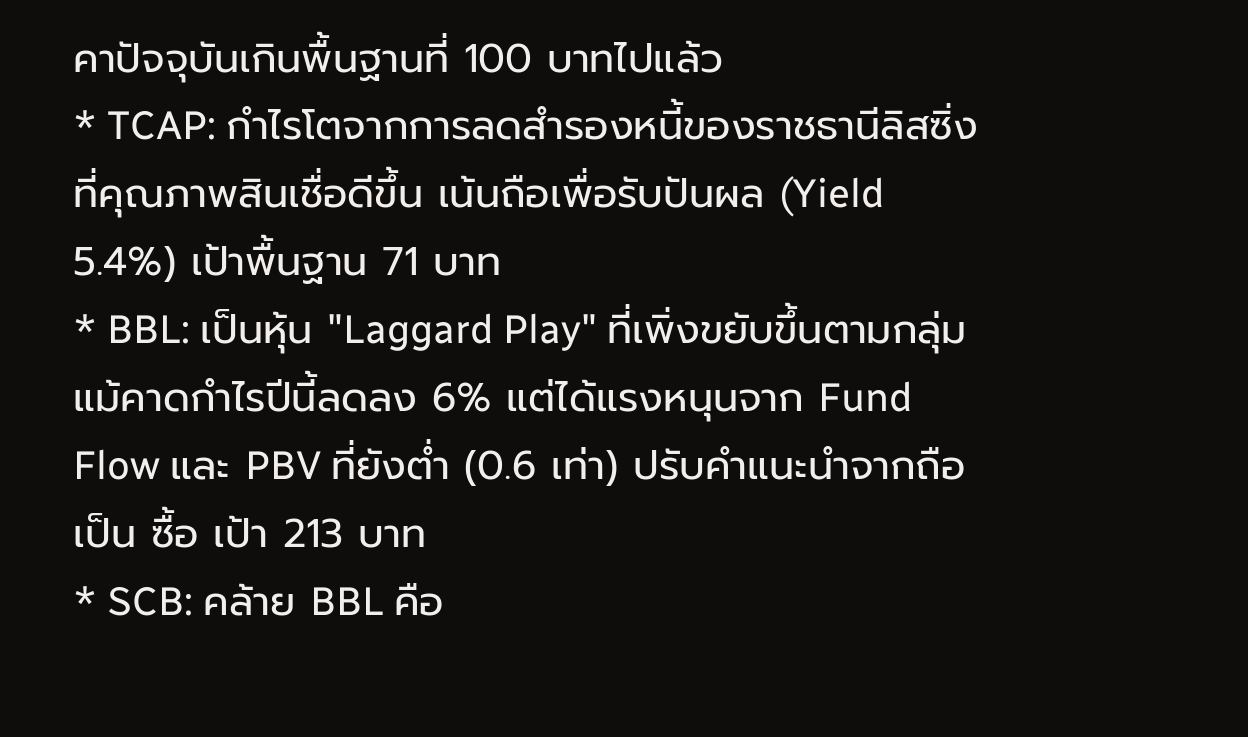คาปัจจุบันเกินพื้นฐานที่ 100 บาทไปแล้ว
* TCAP: กำไรโตจากการลดสำรองหนี้ของราชธานีลิสซิ่งที่คุณภาพสินเชื่อดีขึ้น เน้นถือเพื่อรับปันผล (Yield 5.4%) เป้าพื้นฐาน 71 บาท
* BBL: เป็นหุ้น "Laggard Play" ที่เพิ่งขยับขึ้นตามกลุ่ม แม้คาดกำไรปีนี้ลดลง 6% แต่ได้แรงหนุนจาก Fund Flow และ PBV ที่ยังต่ำ (0.6 เท่า) ปรับคำแนะนำจากถือเป็น ซื้อ เป้า 213 บาท
* SCB: คล้าย BBL คือ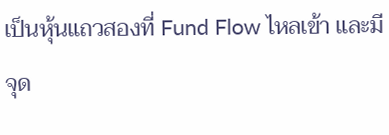เป็นหุ้นแถวสองที่ Fund Flow ไหลเข้า และมีจุด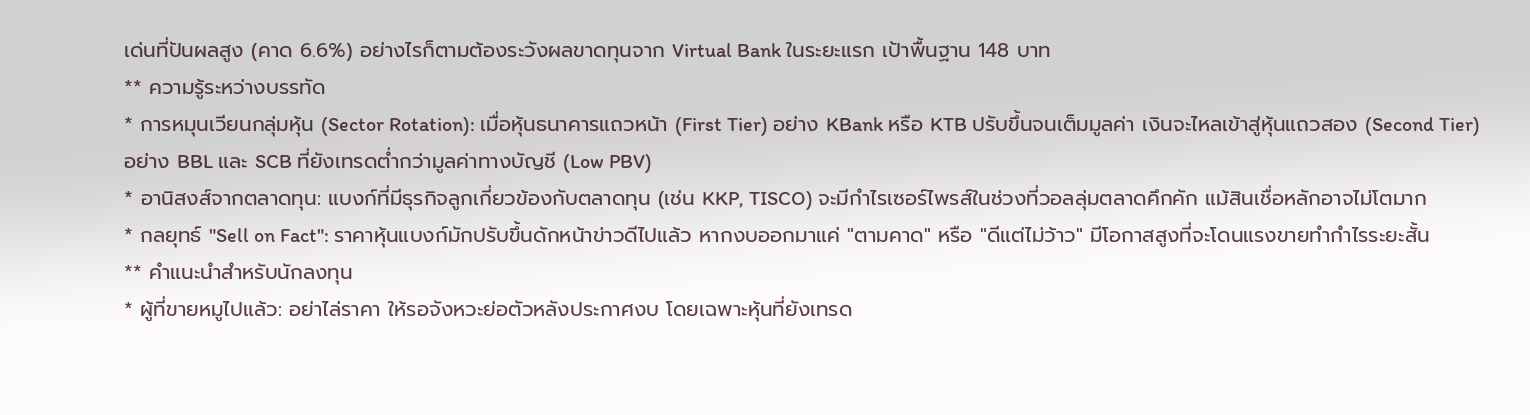เด่นที่ปันผลสูง (คาด 6.6%) อย่างไรก็ตามต้องระวังผลขาดทุนจาก Virtual Bank ในระยะแรก เป้าพื้นฐาน 148 บาท
** ความรู้ระหว่างบรรทัด
* การหมุนเวียนกลุ่มหุ้น (Sector Rotation): เมื่อหุ้นธนาคารแถวหน้า (First Tier) อย่าง KBank หรือ KTB ปรับขึ้นจนเต็มมูลค่า เงินจะไหลเข้าสู่หุ้นแถวสอง (Second Tier) อย่าง BBL และ SCB ที่ยังเทรดต่ำกว่ามูลค่าทางบัญชี (Low PBV)
* อานิสงส์จากตลาดทุน: แบงก์ที่มีธุรกิจลูกเกี่ยวข้องกับตลาดทุน (เช่น KKP, TISCO) จะมีกำไรเซอร์ไพรส์ในช่วงที่วอลลุ่มตลาดคึกคัก แม้สินเชื่อหลักอาจไม่โตมาก
* กลยุทธ์ "Sell on Fact": ราคาหุ้นแบงก์มักปรับขึ้นดักหน้าข่าวดีไปแล้ว หากงบออกมาแค่ "ตามคาด" หรือ "ดีแต่ไม่ว้าว" มีโอกาสสูงที่จะโดนแรงขายทำกำไรระยะสั้น
** คำแนะนำสำหรับนักลงทุน
* ผู้ที่ขายหมูไปแล้ว: อย่าไล่ราคา ให้รอจังหวะย่อตัวหลังประกาศงบ โดยเฉพาะหุ้นที่ยังเทรด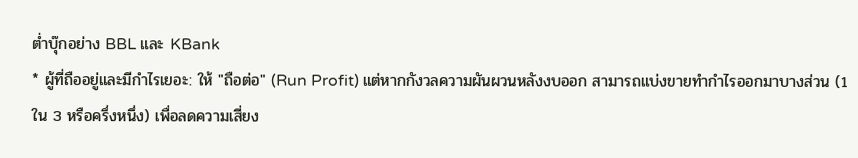ต่ำบุ๊กอย่าง BBL และ KBank
* ผู้ที่ถืออยู่และมีกำไรเยอะ: ให้ "ถือต่อ" (Run Profit) แต่หากกังวลความผันผวนหลังงบออก สามารถแบ่งขายทำกำไรออกมาบางส่วน (1 ใน 3 หรือครึ่งหนึ่ง) เพื่อลดความเสี่ยง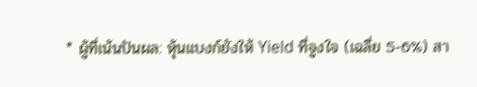* ผู้ที่เน้นปันผล: หุ้นแบงก์ยังให้ Yield ที่จูงใจ (เฉลี่ย 5-6%) สา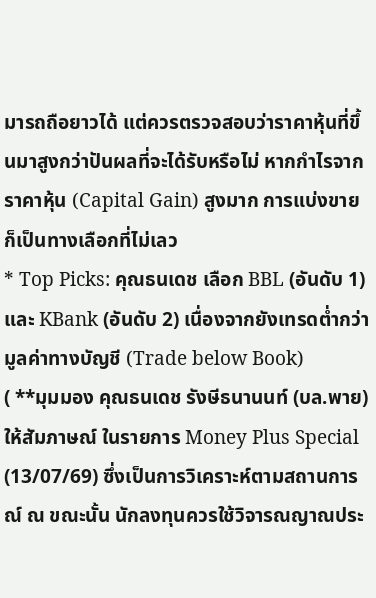มารถถือยาวได้ แต่ควรตรวจสอบว่าราคาหุ้นที่ขึ้นมาสูงกว่าปันผลที่จะได้รับหรือไม่ หากกำไรจากราคาหุ้น (Capital Gain) สูงมาก การแบ่งขายก็เป็นทางเลือกที่ไม่เลว
* Top Picks: คุณธนเดช เลือก BBL (อันดับ 1) และ KBank (อันดับ 2) เนื่องจากยังเทรดต่ำกว่ามูลค่าทางบัญชี (Trade below Book)
( **มุมมอง คุณธนเดช รังษีธนานนท์ (บล.พาย) ให้สัมภาษณ์ ในรายการ Money Plus Special (13/07/69) ซึ่งเป็นการวิเคราะห์ตามสถานการณ์ ณ ขณะนั้น นักลงทุนควรใช้วิจารณญาณประ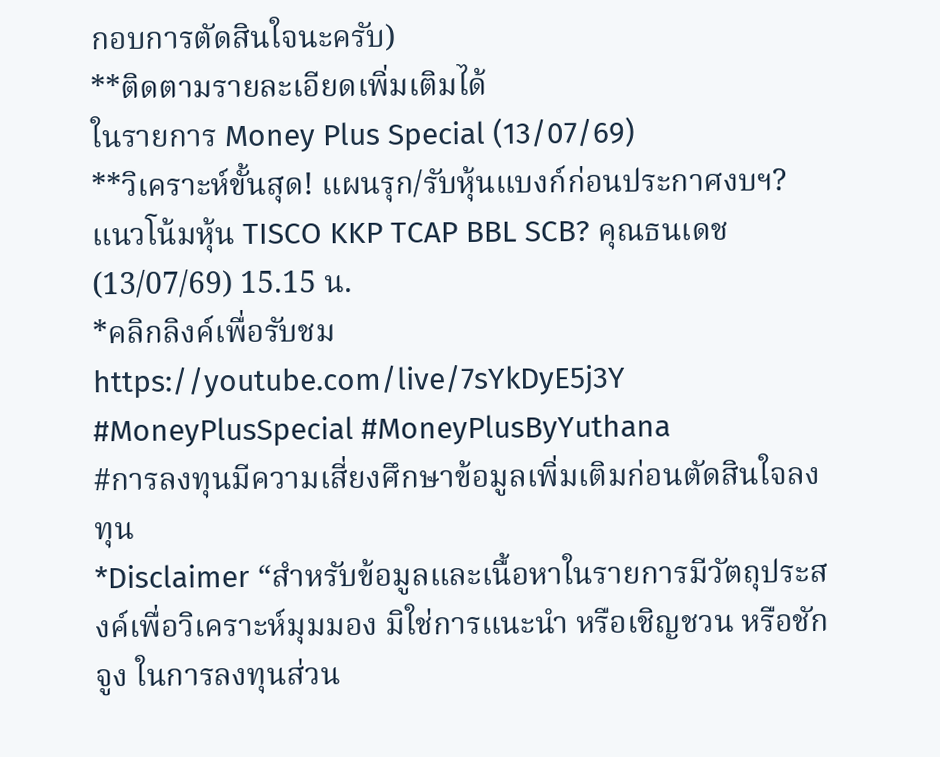กอบการตัดสินใจนะครับ)
**ติดตามรายละเอียดเพิ่มเติมได้
ในรายการ Money Plus Special (13/07/69)
**วิเคราะห์ขั้นสุด! แผนรุก/รับหุ้นแบงก์ก่อนประกาศงบฯ? แนวโน้มหุ้น TISCO KKP TCAP BBL SCB? คุณธนเดช (13/07/69) 15.15 น.
*คลิกลิงค์เพื่อรับชม https://youtube.com/live/7sYkDyE5j3Y
#MoneyPlusSpecial #MoneyPlusByYuthana
#การลงทุนมีความเสี่ยงศึกษาข้อมูลเพิ่มเติมก่อนตัดสินใจลงทุน
*Disclaimer “สำหรับข้อมูลและเนื้อหาในรายการมีวัตถุประสงค์เพื่อวิเคราะห์มุมมอง มิใช่การแนะนำ หรือเชิญชวน หรือชักจูง ในการลงทุนส่วน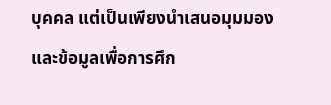บุคคล แต่เป็นเพียงนำเสนอมุมมองและข้อมูลเพื่อการศึก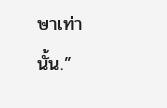ษาเท่านั้น.”